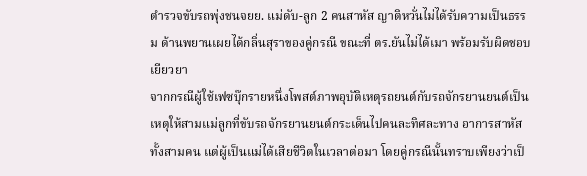ตำรวจขับรถพุ่งชนจยย. แม่ดับ-ลูก 2 คนสาหัส ญาติหวั่นไม่ได้รับความเป็นธรรม ด้านพยานเผยได้กลิ่นสุราของคู่กรณี ขณะที่ ตร.ยันไม่ได้เมา พร้อมรับผิดชอบเยียวยา
จากกรณีผู้ใช้เฟซบุ๊กรายหนึ่งโพสต์ภาพอุบัติเหตุรถยนต์กับรถจักรยานยนต์เป็นเหตุให้สามแม่ลูกที่ขับรถจักรยานยนต์กระเด็นไปคนละทิศละทาง อาการสาหัสทั้งสามคน แต่ผู้เป็นแม่ได้เสียชีวิตในเวลาต่อมา โดยคู่กรณีนั้นทราบเพียงว่าเป็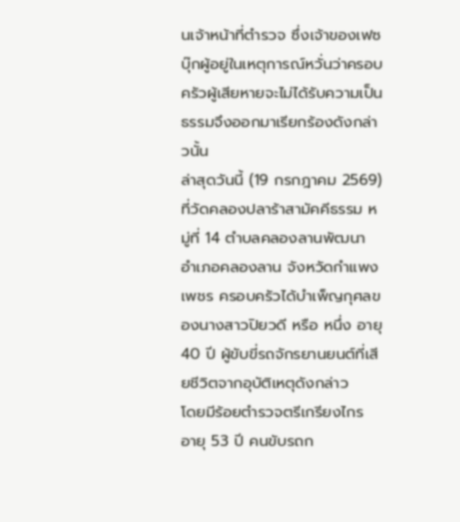นเจ้าหน้าที่ตำรวจ ซึ่งเจ้าของเฟซบุ๊กผู้อยู่ในเหตุการณ์หวั่นว่าครอบครัวผู้เสียหายจะไม่ได้รับความเป็นธรรมจึงออกมาเรียกร้องดังกล่าวนั้น
ล่าสุดวันนี้ (19 กรกฎาคม 2569) ที่วัดคลองปลาร้าสามัคคีธรรม หมู่ที่ 14 ตำบลคลองลานพัฒนา อำเภอคลองลาน จังหวัดกำแพงเพชร ครอบครัวได้บำเพ็ญกุศลของนางสาวปิยวดี หรือ หนึ่ง อายุ 40 ปี ผู้ขับขี่รถจักรยานยนต์ที่เสียชีวิตจากอุบัติเหตุดังกล่าว
โดยมีร้อยตำรวจตรีเกรียงไกร อายุ 53 ปี คนขับรถก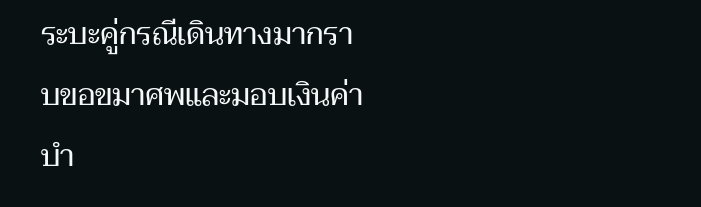ระบะคู่กรณีเดินทางมากราบขอขมาศพและมอบเงินค่าบำ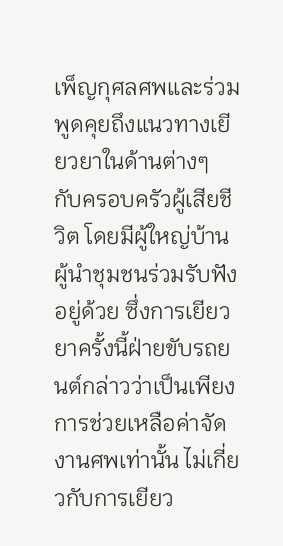เพ็ญกุศลศพและร่วมพูดคุยถึงแนวทางเยียวยาในด้านต่างๆ กับครอบครัวผู้เสียชีวิต โดยมีผู้ใหญ่บ้านผู้นำชุมชนร่วมรับฟังอยู่ด้วย ซึ่งการเยียวยาครั้งนี้ฝ่ายขับรถยนต์กล่าวว่าเป็นเพียงการช่วยเหลือค่าจัดงานศพเท่านั้น ไม่เกี่ยวกับการเยียว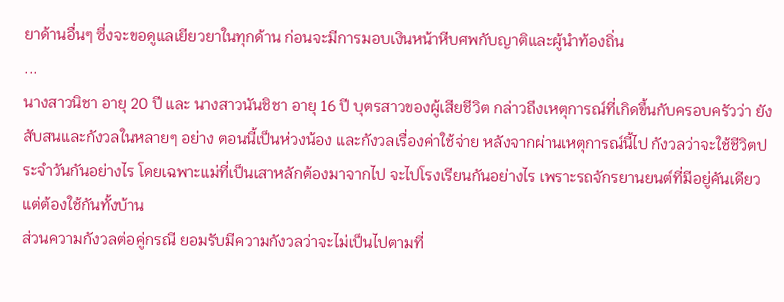ยาด้านอื่นๆ ซึ่งจะขอดูแลเยียวยาในทุกด้าน ก่อนจะมีการมอบเงินหน้าหีบศพกับญาติและผู้นำท้องถิ่น
...
นางสาวนิชา อายุ 20 ปี และ นางสาวนันชิชา อายุ 16 ปี บุตรสาวของผู้เสียชีวิต กล่าวถึงเหตุการณ์ที่เกิดขึ้นกับครอบครัวว่า ยังสับสนและกังวลในหลายๆ อย่าง ตอนนี้เป็นห่วงน้อง และกังวลเรื่องค่าใช้จ่าย หลังจากผ่านเหตุการณ์นี้ไป กังวลว่าจะใช้ชีวิตประจำวันกันอย่างไร โดยเฉพาะแม่ที่เป็นเสาหลักต้องมาจากไป จะไปโรงเรียนกันอย่างไร เพราะรถจักรยานยนต์ที่มีอยู่คันเดียวแต่ต้องใช้กันทั้งบ้าน
ส่วนความกังวลต่อคู่กรณี ยอมรับมีความกังวลว่าจะไม่เป็นไปตามที่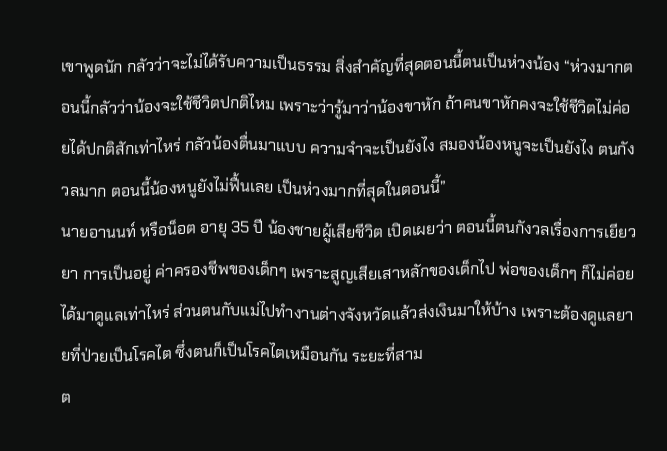เขาพูดนัก กลัวว่าจะไม่ได้รับความเป็นธรรม สิ่งสำคัญที่สุดตอนนี้ตนเป็นห่วงน้อง “ห่วงมากตอนนี้กลัวว่าน้องจะใช้ชีวิตปกติไหม เพราะว่ารู้มาว่าน้องขาหัก ถ้าคนขาหักคงจะใช้ชีวิตไม่ค่อยได้ปกติสักเท่าไหร่ กลัวน้องตื่นมาแบบ ความจำจะเป็นยังไง สมองน้องหนูจะเป็นยังไง ตนกังวลมาก ตอนนี้น้องหนูยังไม่ฟื้นเลย เป็นห่วงมากที่สุดในตอนนี้”
นายอานนท์ หรือน็อต อายุ 35 ปี น้องชายผู้เสียชีวิต เปิดเผยว่า ตอนนี้ตนกังวลเรื่องการเยียวยา การเป็นอยู่ ค่าครองชีพของเด็กๆ เพราะสูญเสียเสาหลักของเด็กไป พ่อของเด็กๆ ก็ไม่ค่อยได้มาดูแลเท่าไหร่ ส่วนตนกับแม่ไปทำงานต่างจังหวัดแล้วส่งเงินมาให้บ้าง เพราะต้องดูแลยายที่ป่วยเป็นโรคไต ซึ่งตนก็เป็นโรคไตเหมือนกัน ระยะที่สาม
ต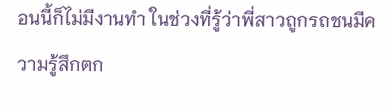อนนี้ก็ไม่มีงานทำ ในช่วงที่รู้ว่าพี่สาวถูกรถชนมีความรู้สึกตก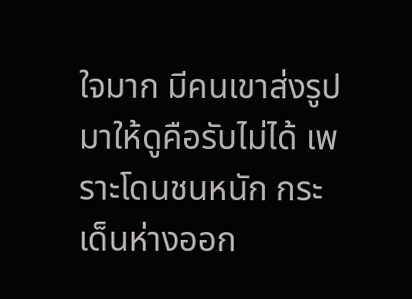ใจมาก มีคนเขาส่งรูปมาให้ดูคือรับไม่ได้ เพราะโดนชนหนัก กระเด็นห่างออก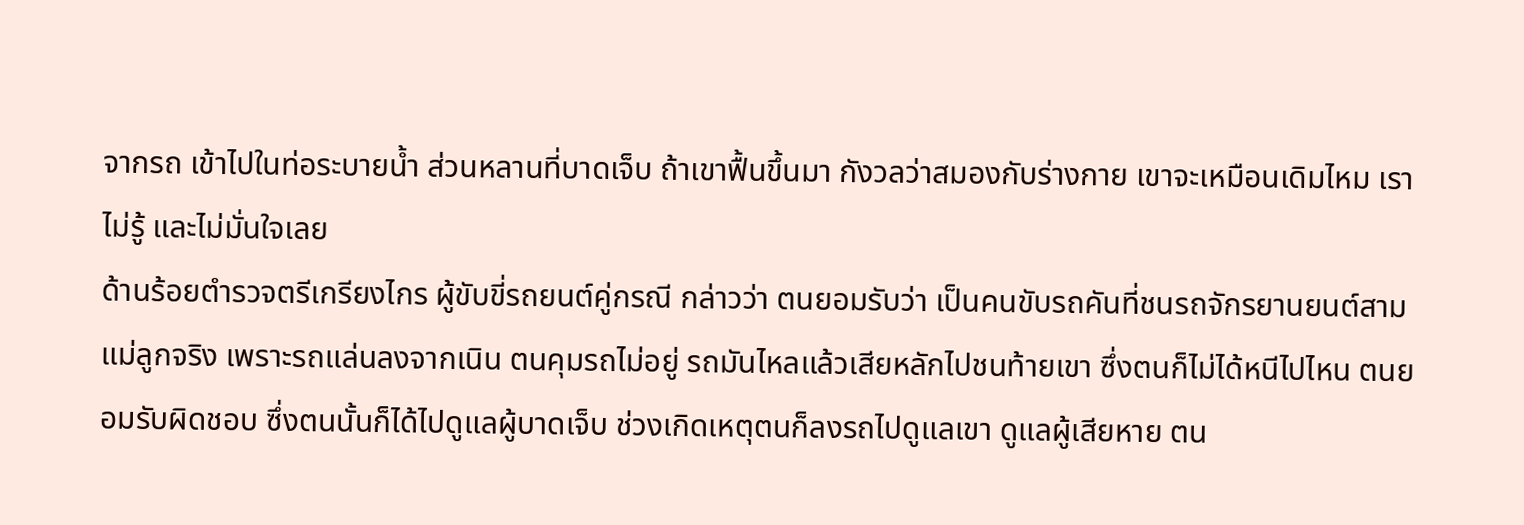จากรถ เข้าไปในท่อระบายน้ำ ส่วนหลานที่บาดเจ็บ ถ้าเขาฟื้นขึ้นมา กังวลว่าสมองกับร่างกาย เขาจะเหมือนเดิมไหม เราไม่รู้ และไม่มั่นใจเลย
ด้านร้อยตำรวจตรีเกรียงไกร ผู้ขับขี่รถยนต์คู่กรณี กล่าวว่า ตนยอมรับว่า เป็นคนขับรถคันที่ชนรถจักรยานยนต์สามแม่ลูกจริง เพราะรถแล่นลงจากเนิน ตนคุมรถไม่อยู่ รถมันไหลแล้วเสียหลักไปชนท้ายเขา ซึ่งตนก็ไม่ได้หนีไปไหน ตนยอมรับผิดชอบ ซึ่งตนนั้นก็ได้ไปดูแลผู้บาดเจ็บ ช่วงเกิดเหตุตนก็ลงรถไปดูแลเขา ดูแลผู้เสียหาย ตน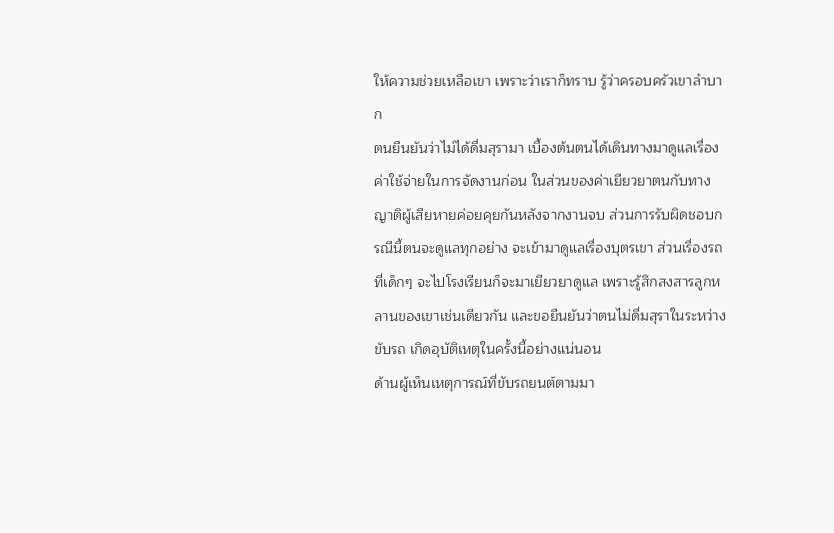ให้ความช่วยเหลือเขา เพราะว่าเราก็ทราบ รู้ว่าครอบครัวเขาลำบาก
ตนยืนยันว่าไม่ได้ดื่มสุรามา เบื้องต้นตนได้เดินทางมาดูแลเรื่องค่าใช้จ่ายในการจัดงานก่อน ในส่วนของค่าเยียวยาตนกับทางญาติผู้เสียหายค่อยคุยกันหลังจากงานจบ ส่วนการรับผิดชอบกรณีนี้ตนจะดูแลทุกอย่าง จะเข้ามาดูแลเรื่องบุตรเขา ส่วนเรื่องรถที่เด็กๆ จะไปโรงเรียนก็จะมาเยียวยาดูแล เพราะรู้สึกสงสารลูกหลานของเขาเช่นเดียวกัน และขอยืนยันว่าตนไม่ดื่มสุราในระหว่างขับรถ เกิดอุบัติเหตุในครั้งนี้อย่างแน่นอน
ด้านผู้เห็นเหตุการณ์ที่ขับรถยนต์ตามมา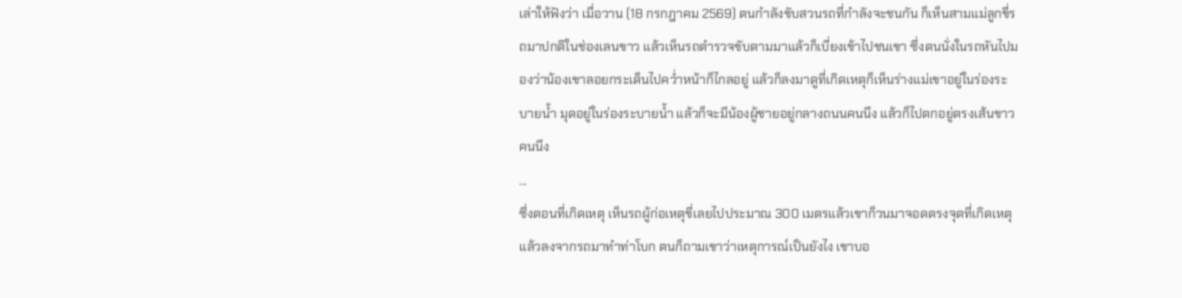เล่าให้ฟังว่า เมื่อวาน (18 กรกฎาคม 2569) ตนกำลังขับสวนรถที่กำลังจะชนกัน ก็เห็นสามแม่ลูกขี่รถมาปกติในช่องเลนขาว แล้วเห็นรถตำรวจขับตามมาแล้วก็เบี่ยงเข้าไปชนเขา ซึ่งตนนั่งในรถหันไปมองว่าน้องเขาลอยกระเด็นไปคว่ำหน้าก็ไกลอยู่ แล้วก็ลงมาดูที่เกิดเหตุก็เห็นร่างแม่เขาอยู่ในร่องระบายน้ำ มุดอยู่ในร่องระบายน้ำ แล้วก็จะมีน้องผู้ชายอยู่กลางถนนคนนึง แล้วก็ไปตกอยู่ตรงเส้นขาวคนนึง
...
ซึ่งตอนที่เกิดเหตุ เห็นรถผู้ก่อเหตุขี่เลยไปประมาณ 300 เมตรแล้วเขาก็วนมาจอดตรงจุดที่เกิดเหตุ แล้วลงจากรถมาทำท่าโบก ตนก็ถามเขาว่าเหตุการณ์เป็นยังไง เขาบอ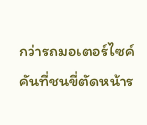กว่ารถมอเตอร์ไซค์คันที่ชนขี่ตัดหน้าร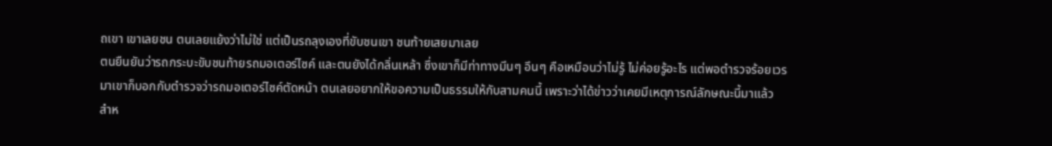ถเขา เขาเลยชน ตนเลยแย้งว่าไม่ใช่ แต่เป็นรถลุงเองที่ขับชนเขา ชนท้ายเสยมาเลย
ตนยืนยันว่ารถกระบะขับชนท้ายรถมอเตอร์ไซค์ และตนยังได้กลิ่นเหล้า ซึ่งเขาก็มีท่าทางมึนๆ อึนๆ คือเหมือนว่าไม่รู้ ไม่ค่อยรู้อะไร แต่พอตำรวจร้อยเวรมาเขาก็บอกกับตำรวจว่ารถมอเตอร์ไซค์ตัดหน้า ตนเลยอยากให้ขอความเป็นธรรมให้กับสามคนนี้ เพราะว่าได้ข่าวว่าเคยมีเหตุการณ์ลักษณะนี้มาแล้ว
สำห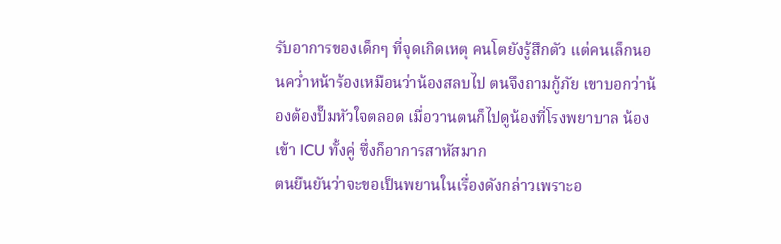รับอาการของเด็กๆ ที่จุดเกิดเหตุ คนโตยังรู้สึกตัว แต่คนเล็กนอนคว่ำหน้าร้องเหมือนว่าน้องสลบไป ตนจึงถามกู้ภัย เขาบอกว่าน้องต้องปั๊มหัวใจตลอด เมื่อวานตนก็ไปดูน้องที่โรงพยาบาล น้องเข้า ICU ทั้งคู่ ซึ่งก็อาการสาหัสมาก
ตนยืนยันว่าจะขอเป็นพยานในเรื่องดังกล่าวเพราะอ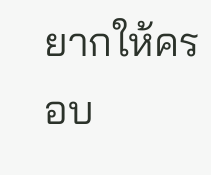ยากให้ครอบ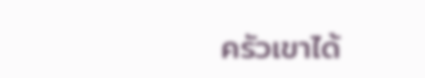ครัวเขาได้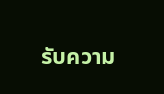รับความ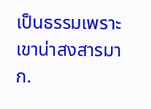เป็นธรรมเพราะเขาน่าสงสารมาก.